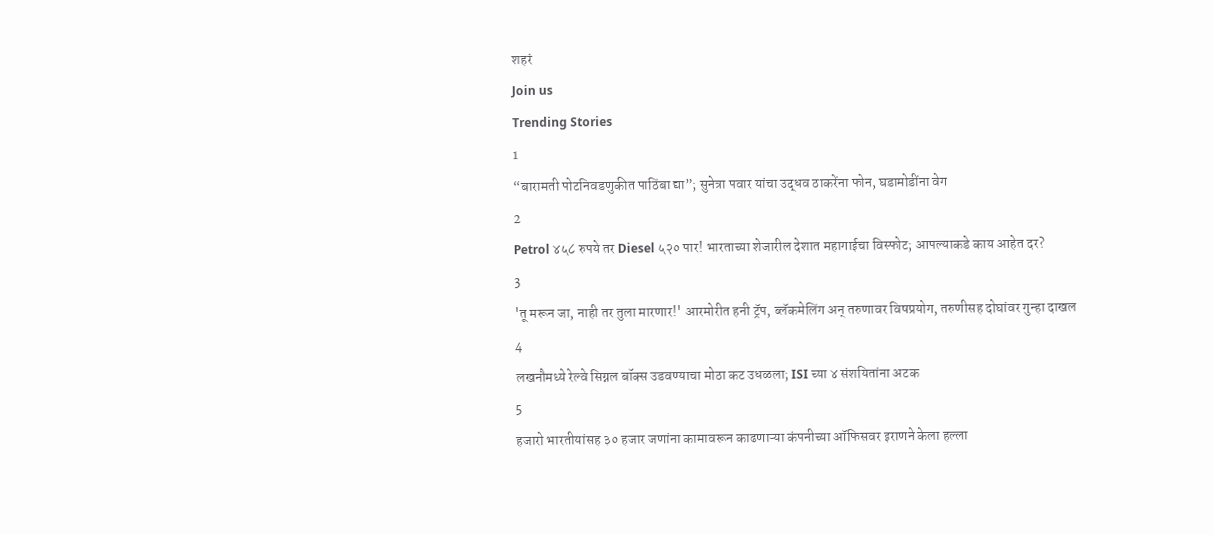शहरं
Join us
Trending Stories
1
“बारामती पोटनिवडणुकीत पाठिंबा द्या”; सुनेत्रा पवार यांचा उद्धव ठाकरेंना फोन, घडामोडींना वेग
2
Petrol ४५८ रुपये तर Diesel ५२० पार! भारताच्या शेजारील देशात महागाईचा विस्फोट; आपल्याकडे काय आहेत दर?
3
'तू मरून जा, नाही तर तुला मारणार!' आरमोरीत हनी ट्रॅप, ब्लॅकमेलिंग अन् तरुणावर विषप्रयोग, तरुणीसह दोघांवर गुन्हा दाखल
4
लखनौमध्ये रेल्वे सिग्नल बॉक्स उडवण्याचा मोठा कट उधळला; ISI च्या ४ संशयितांना अटक
5
हजारो भारतीयांसह ३० हजार जणांना कामावरून काढणाऱ्या कंपनीच्या ऑफिसवर इराणने केला हल्ला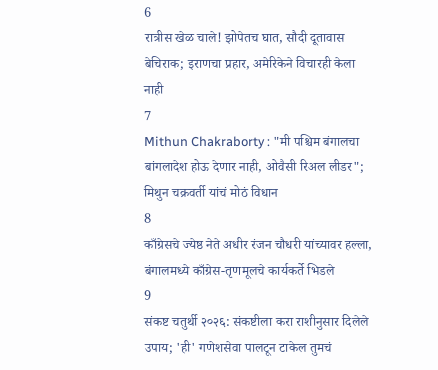6
रात्रीस खेळ चाले! झोपेतच घात, सौदी दूतावास बेचिराक; इराणचा प्रहार, अमेरिकेने विचारही केला नाही
7
Mithun Chakraborty : "मी पश्चिम बंगालचा बांगलादेश होऊ देणार नाही, ओवैसी रिअल लीडर"; मिथुन चक्रवर्ती यांचं मोठं विधान
8
काँग्रेसचे ज्येष्ठ नेते अधीर रंजन चौधरी यांच्यावर हल्ला, बंगालमध्ये काँग्रेस-तृणमूलचे कार्यकर्ते भिडले
9
संकष्ट चतुर्थी २०२६: संकष्टीला करा राशीनुसार दिलेले उपाय; 'ही' गणेशसेवा पालटून टाकेल तुमचं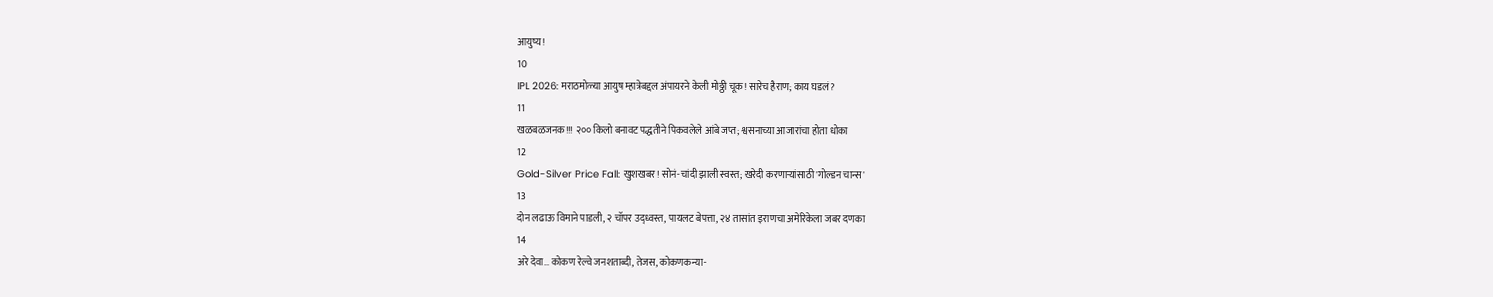आयुष्य!
10
IPL 2026: मराठमोळ्या आयुष म्हात्रेबद्दल अंपायरने केली मोठ्ठी चूक! सारेच हैराण; काय घडलं?
11
खळबळजनक!!! २०० किलो बनावट पद्धतीने पिकवलेले आंबे जप्त; श्वसनाच्या आजारांचा होता धोका
12
Gold-Silver Price Fall: खुशखबर! सोनं-चांदी झाली स्वस्त; खरेदी करणाऱ्यांसाठी 'गोल्डन चान्स'
13
दोन लढाऊ विमाने पाडली, २ चॉपर उद्ध्वस्त, पायलट बेपत्ता, २४ तासांत इराणचा अमेरिकेला जबर दणका
14
अरे देवा… कोकण रेल्वे जनशताब्दी, तेजस, कोकणकन्या-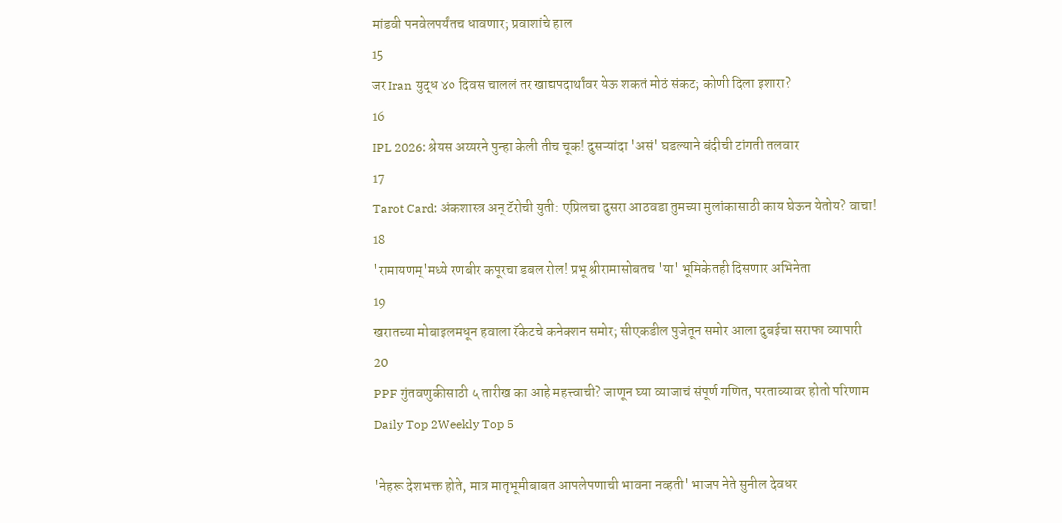मांडवी पनवेलपर्यंतच धावणार; प्रवाशांचे हाल
15
जर Iran युद्ध ४० दिवस चाललं तर खाद्यपदार्थांवर येऊ शकतं मोठं संकट; कोणी दिला इशारा?
16
IPL 2026: श्रेयस अय्यरने पुन्हा केली तीच चूक! दुसऱ्यांदा 'असं' घडल्याने बंदीची टांगती तलवार
17
Tarot Card: अंकशास्त्र अन् टॅरोची युती: एप्रिलचा दुसरा आठवडा तुमच्या मुलांकासाठी काय घेऊन येतोय? वाचा!
18
'रामायणम्'मध्ये रणबीर कपूरचा डबल रोल! प्रभू श्रीरामासोबतच 'या' भूमिकेतही दिसणार अभिनेता
19
खरातच्या मोबाइलमधून हवाला रॅकेटचे कनेक्शन समोर; सीएकडील पुजेतून समोर आला दुबईचा सराफा व्यापारी
20
PPF गुंतवणुकीसाठी ५ तारीख का आहे महत्त्वाची? जाणून घ्या व्याजाचं संपूर्ण गणित, परताव्यावर होतो परिणाम
Daily Top 2Weekly Top 5

'नेहरू देशभक्त होते, मात्र मातृभूमीबाबत आपलेपणाची भावना नव्हती' भाजप नेते सुनील देवधर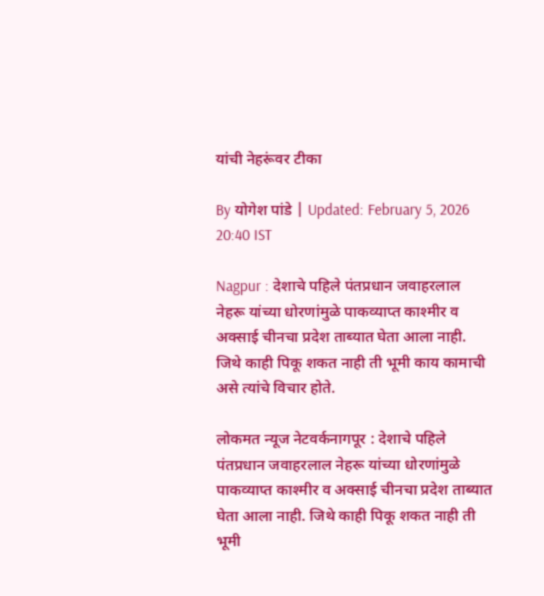यांची नेहरूंवर टीका

By योगेश पांडे | Updated: February 5, 2026 20:40 IST

Nagpur : देशाचे पहिले पंतप्रधान जवाहरलाल नेहरू यांच्या धोरणांमुळे पाकव्याप्त काश्मीर व अक्साई चीनचा प्रदेश ताब्यात घेता आला नाही. जिथे काही पिकू शकत नाही ती भूमी काय कामाची असे त्यांचे विचार होते.

लोकमत न्यूज नेटवर्कनागपूर : देशाचे पहिले पंतप्रधान जवाहरलाल नेहरू यांच्या धोरणांमुळे पाकव्याप्त काश्मीर व अक्साई चीनचा प्रदेश ताब्यात घेता आला नाही. जिथे काही पिकू शकत नाही ती भूमी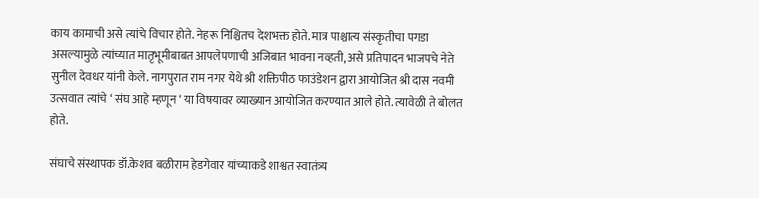काय कामाची असे त्यांचे विचार होते. नेहरू निश्चितच देशभक्त होते. मात्र पाश्चात्य संस्कृतीचा पगडा असल्यामुळे त्यांच्यात मातृभूमीबाबत आपलेपणाची अजिबात भावना नव्हती, असे प्रतिपादन भाजपचे नेते सुनील देवधर यांनी केले. नागपुरात राम नगर येथे श्री शक्तिपीठ फाउंडेशन द्वारा आयोजित श्री दास नवमी उत्सवात त्यांचे ‘ संघ आहे म्हणून ‘ या विषयावर व्याख्यान आयोजित करण्यात आले होते. त्यावेळी ते बोलत होते.

संघाचे संस्थापक डॉ.केशव बळीराम हेडगेवार यांच्याकडे शाश्वत स्वातंत्र्य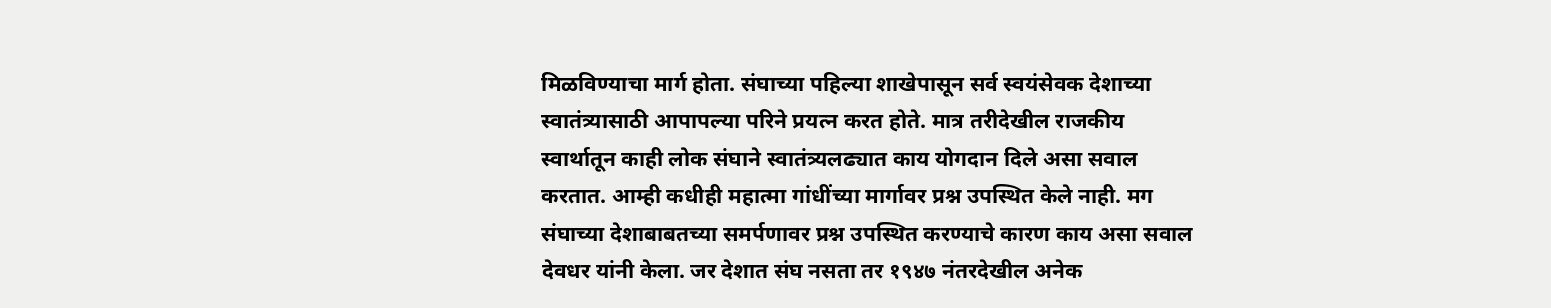मिळविण्याचा मार्ग होता. संघाच्या पहिल्या शाखेपासून सर्व स्वयंसेवक देशाच्या स्वातंत्र्यासाठी आपापल्या परिने प्रयत्न करत होते. मात्र तरीदेखील राजकीय स्वार्थातून काही लोक संघाने स्वातंत्र्यलढ्यात काय योगदान दिले असा सवाल करतात. आम्ही कधीही महात्मा गांधींच्या मार्गावर प्रश्न उपस्थित केले नाही. मग संघाच्या देशाबाबतच्या समर्पणावर प्रश्न उपस्थित करण्याचे कारण काय असा सवाल देवधर यांनी केला. जर देशात संघ नसता तर १९४७ नंतरदेखील अनेक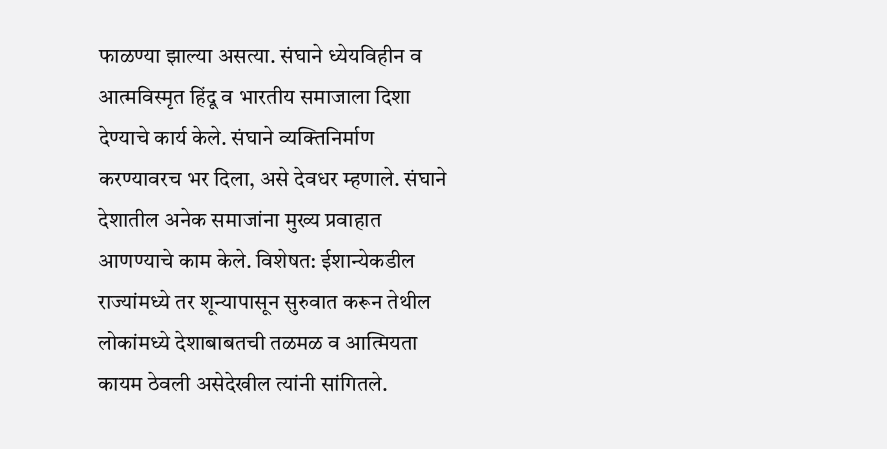फाळण्या झाल्या असत्या. संघाने ध्येयविहीन व आत्मविस्मृत हिंदू व भारतीय समाजाला दिशा देण्याचे कार्य केले. संघाने व्यक्तिनिर्माण करण्यावरच भर दिला, असे देवधर म्हणाले. संघाने देशातील अनेक समाजांना मुख्य प्रवाहात आणण्याचे काम केले. विशेषत: ईशान्येकडील राज्यांमध्ये तर शून्यापासून सुरुवात करून तेथील लोकांमध्ये देशाबाबतची तळमळ व आत्मियता कायम ठेवली असेदेखील त्यांनी सांगितले.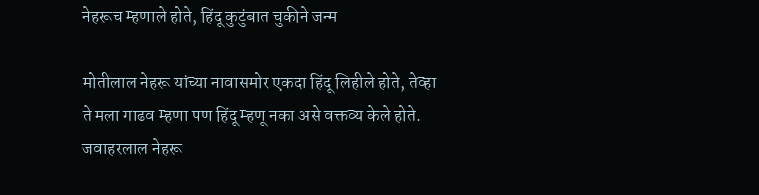नेहरूच म्हणाले होते, हिंदू कुटुंबात चुकीने जन्म

मोतीलाल नेहरू यांच्या नावासमोर एकदा हिंदू लिहीले होते, तेव्हा ते मला गाढव म्हणा पण हिंदू म्हणू नका असे वक्तव्य केले होते. जवाहरलाल नेहरू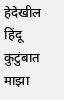हेदेखील हिंदू कुटुंबात माझा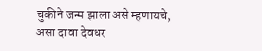चुकीने जन्म झाला असे म्हणायचे, असा दावा देवधर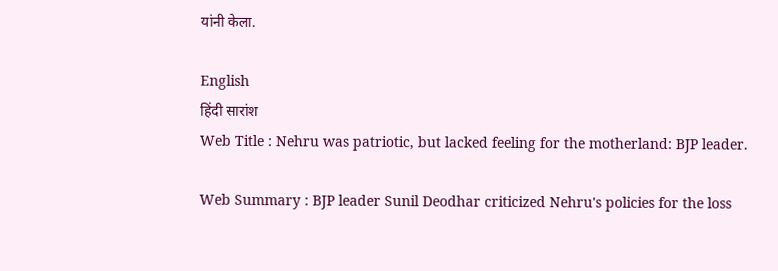यांनी केला.

English
हिंदी सारांश
Web Title : Nehru was patriotic, but lacked feeling for the motherland: BJP leader.

Web Summary : BJP leader Sunil Deodhar criticized Nehru's policies for the loss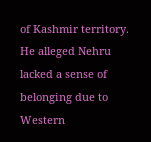of Kashmir territory. He alleged Nehru lacked a sense of belonging due to Western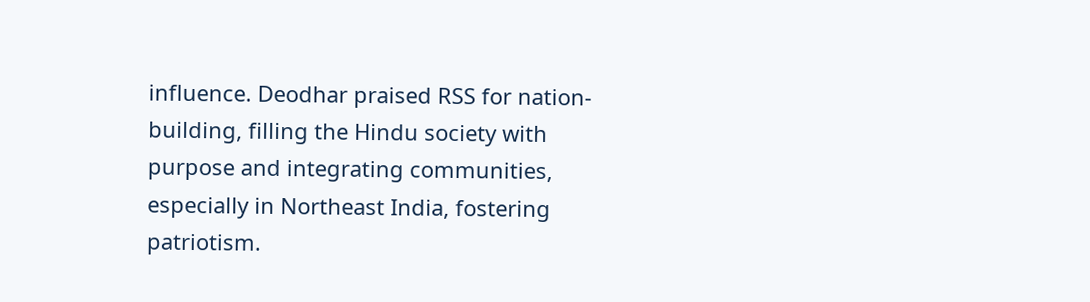influence. Deodhar praised RSS for nation-building, filling the Hindu society with purpose and integrating communities, especially in Northeast India, fostering patriotism.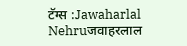टॅग्स :Jawaharlal Nehruजवाहरलाल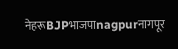नेहरूBJPभाजपाnagpurनागपूर